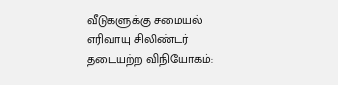வீடுகளுக்கு சமையல் எரிவாயு சிலிண்டர் தடையற்ற விநியோகம்: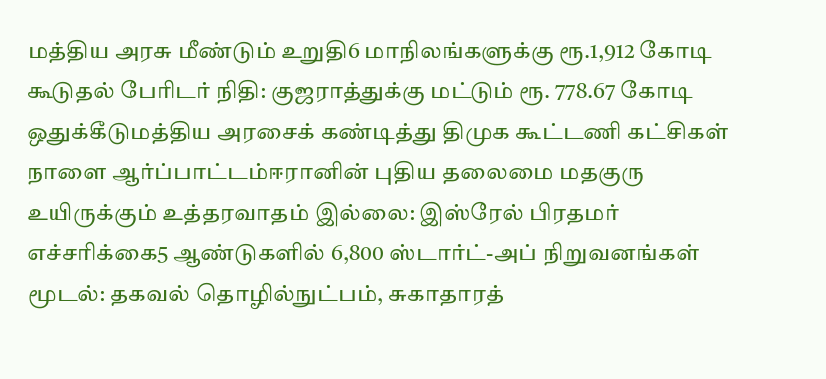மத்திய அரசு மீண்டும் உறுதி6 மாநிலங்களுக்கு ரூ.1,912 கோடி கூடுதல் பேரிடர் நிதி: குஜராத்துக்கு மட்டும் ரூ. 778.67 கோடி ஒதுக்கீடுமத்திய அரசைக் கண்டித்து திமுக கூட்டணி கட்சிகள் நாளை ஆர்ப்பாட்டம்ஈரானின் புதிய தலைமை மதகுரு உயிருக்கும் உத்தரவாதம் இல்லை: இஸ்ரேல் பிரதமர் எச்சரிக்கை5 ஆண்டுகளில் 6,800 ஸ்டார்ட்-அப் நிறுவனங்கள் மூடல்: தகவல் தொழில்நுட்பம், சுகாதாரத்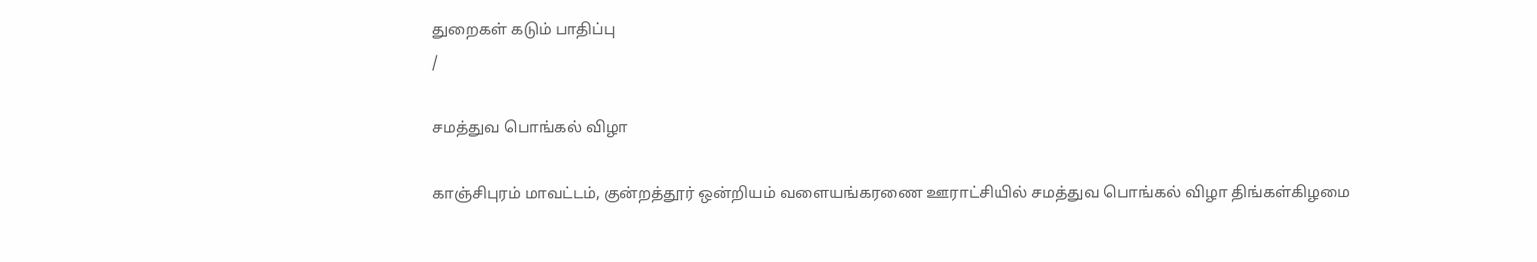துறைகள் கடும் பாதிப்பு
/

சமத்துவ பொங்கல் விழா

காஞ்சிபுரம் மாவட்டம், குன்றத்தூர் ஒன்றியம் வளையங்கரணை ஊராட்சியில் சமத்துவ பொங்கல் விழா திங்கள்கிழமை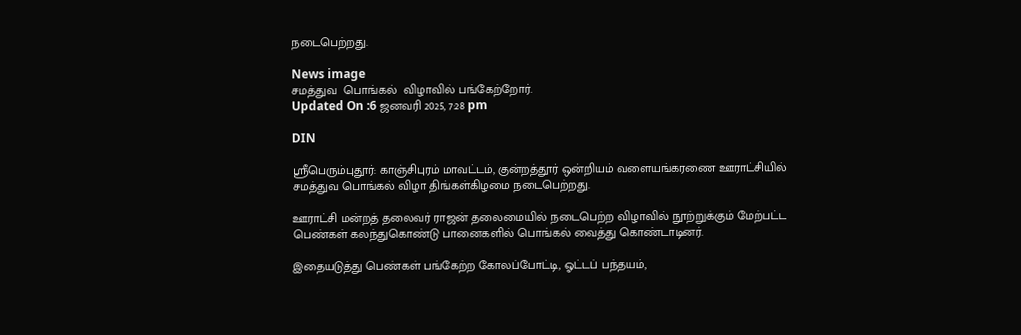நடைபெற்றது.

News image
சமத்துவ  பொங்கல்  விழாவில் பங்கேற்றோர்.
Updated On :6 ஜனவரி 2025, 7:28 pm

DIN

ஸ்ரீபெரும்புதூர்: காஞ்சிபுரம் மாவட்டம், குன்றத்தூர் ஒன்றியம் வளையங்கரணை ஊராட்சியில் சமத்துவ பொங்கல் விழா திங்கள்கிழமை நடைபெற்றது.

ஊராட்சி மன்றத் தலைவர் ராஜன் தலைமையில் நடைபெற்ற விழாவில் நூற்றுக்கும் மேற்பட்ட பெண்கள் கலந்துகொண்டு பானைகளில் பொங்கல் வைத்து கொண்டாடினர்.

இதையடுத்து பெண்கள் பங்கேற்ற கோலப்போட்டி, ஓட்டப் பந்தயம்,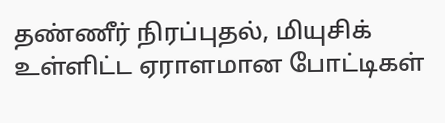தண்ணீர் நிரப்புதல், மியுசிக் உள்ளிட்ட ஏராளமான போட்டிகள்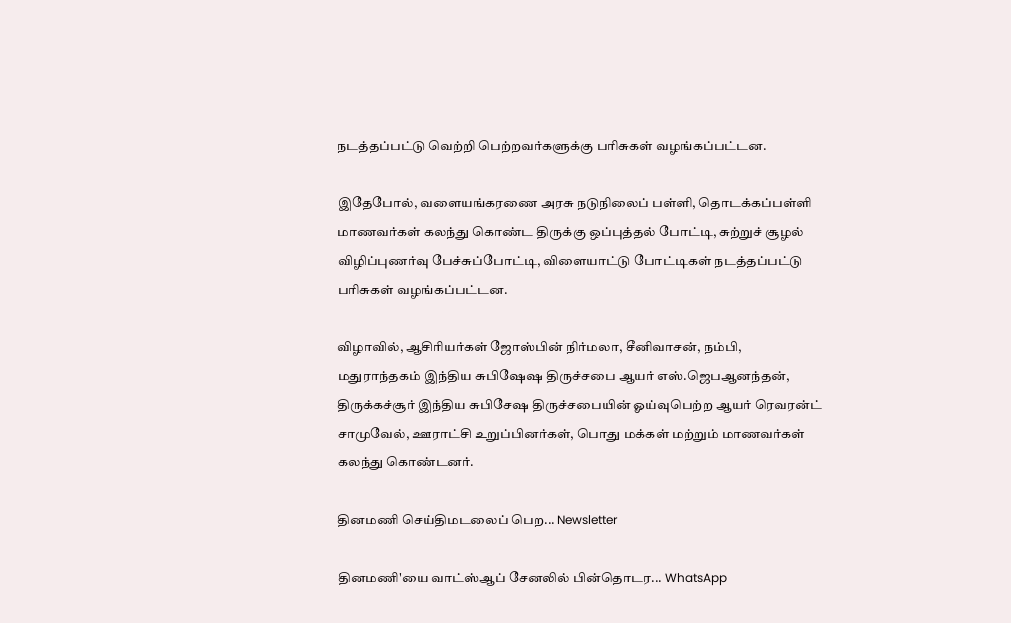நடத்தப்பட்டு வெற்றி பெற்றவர்களுக்கு பரிசுகள் வழங்கப்பட்டன.

இதேபோல், வளையங்கரணை அரசு நடுநிலைப் பள்ளி, தொடக்கப்பள்ளி மாணவர்கள் கலந்து கொண்ட திருக்கு ஒப்புத்தல் போட்டி, சுற்றுச் சூழல் விழிப்புணர்வு பேச்சுப்போட்டி, விளையாட்டு போட்டிகள் நடத்தப்பட்டு பரிசுகள் வழங்கப்பட்டன.

விழாவில், ஆசிரியர்கள் ஜோஸ்பின் நிர்மலா, சீனிவாசன், நம்பி, மதுராந்தகம் இந்திய சுபிஷேஷ திருச்சபை ஆயர் எஸ்.ஜெபஆனந்தன், திருக்கச்சூர் இந்திய சுபிசேஷ திருச்சபையின் ஓய்வுபெற்ற ஆயர் ரெவரன்ட் சாமுவேல், ஊராட்சி உறுப்பினர்கள், பொது மக்கள் மற்றும் மாணவர்கள் கலந்து கொண்டனர்.

தினமணி செய்திமடலைப் பெற... Newsletter

தினமணி'யை வாட்ஸ்ஆப் சேனலில் பின்தொடர... WhatsApp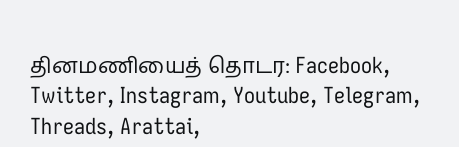தினமணியைத் தொடர: Facebook, Twitter, Instagram, Youtube, Telegram, Threads, Arattai,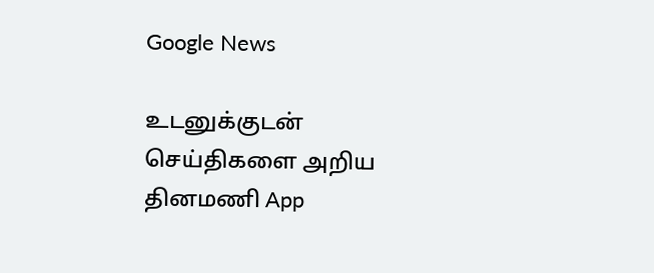Google News

உடனுக்குடன் செய்திகளை அறிய தினமணி App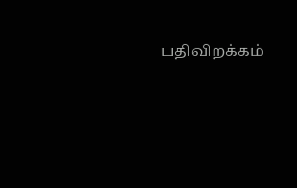பதிவிறக்கம்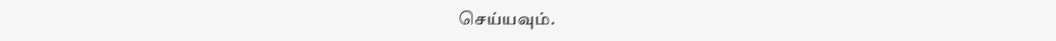செய்யவும்.